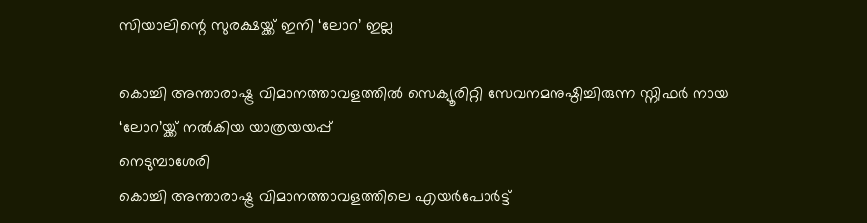സിയാലിന്റെ സുരക്ഷയ്ക്ക് ഇനി ‘ലോറ’ ഇല്ല

കൊച്ചി അന്താരാഷ്ട്ര വിമാനത്താവളത്തിൽ സെക്യൂരിറ്റി സേവനമനുഷ്ഠിച്ചിരുന്ന സ്നിഫർ നായ ‘ലോറ’യ്ക്ക് നൽകിയ യാത്രയയപ്പ്
നെടുമ്പാശേരി
കൊച്ചി അന്താരാഷ്ട്ര വിമാനത്താവളത്തിലെ എയർപോർട്ട്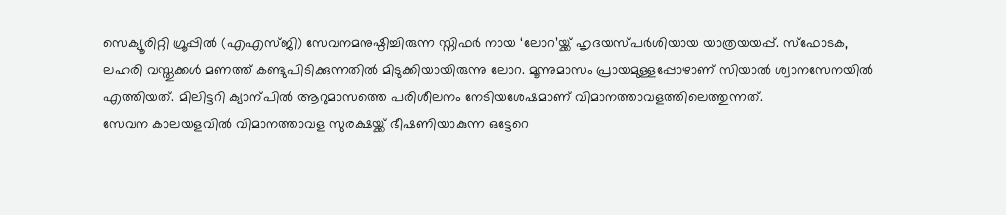സെക്യൂരിറ്റി ഗ്രൂപ്പിൽ (എഎസ്ജി) സേവനമനുഷ്ഠിച്ചിരുന്ന സ്നിഫർ നായ ‘ലോറ’യ്ക്ക് ഹൃദയസ്പർശിയായ യാത്രയയപ്പ്. സ്ഫോടക, ലഹരി വസ്തുക്കൾ മണത്ത് കണ്ടുപിടിക്കുന്നതിൽ മിടുക്കിയായിരുന്നു ലോറ. മൂന്നുമാസം പ്രായമുള്ളപ്പോഴാണ് സിയാൽ ശ്വാനസേനയിൽ എത്തിയത്. മിലിട്ടറി ക്യാന്പിൽ ആറുമാസത്തെ പരിശീലനം നേടിയശേഷമാണ് വിമാനത്താവളത്തിലെത്തുന്നത്.
സേവന കാലയളവിൽ വിമാനത്താവള സുരക്ഷയ്ക്ക് ഭീഷണിയാകുന്ന ഒട്ടേറെ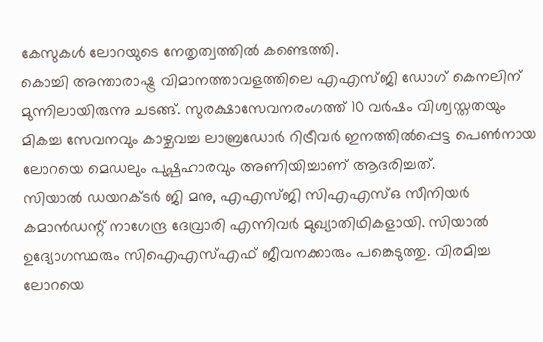കേസുകൾ ലോറയുടെ നേതൃത്വത്തിൽ കണ്ടെത്തി.
കൊച്ചി അന്താരാഷ്ട്ര വിമാനത്താവളത്തിലെ എഎസ്ജി ഡോഗ് കെനലിന് മുന്നിലായിരുന്നു ചടങ്ങ്. സുരക്ഷാസേവനരംഗത്ത് 10 വർഷം വിശ്വസ്തതയും മികച്ച സേവനവും കാഴ്ചവച്ച ലാബ്രഡോർ റിട്രീവർ ഇനത്തിൽപ്പെട്ട പെൺനായ ലോറയെ മെഡലും പുഷ്പഹാരവും അണിയിച്ചാണ് ആദരിച്ചത്.
സിയാൽ ഡയറക്ടർ ജി മനു, എഎസ്ജി സിഎഎസ്ഒ സീനിയർ കമാൻഡന്റ് നാഗേന്ദ്ര ദേവ്രാരി എന്നിവർ മുഖ്യാതിഥികളായി. സിയാൽ ഉദ്യോഗസ്ഥരും സിഐഎസ്എഫ് ജീവനക്കാരും പങ്കെടുത്തു. വിരമിച്ച ലോറയെ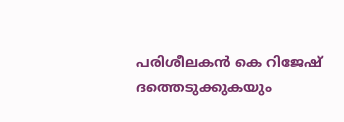പരിശീലകൻ കെ റിജേഷ് ദത്തെടുക്കുകയും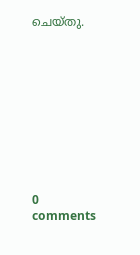ചെയ്തു.










0 comments